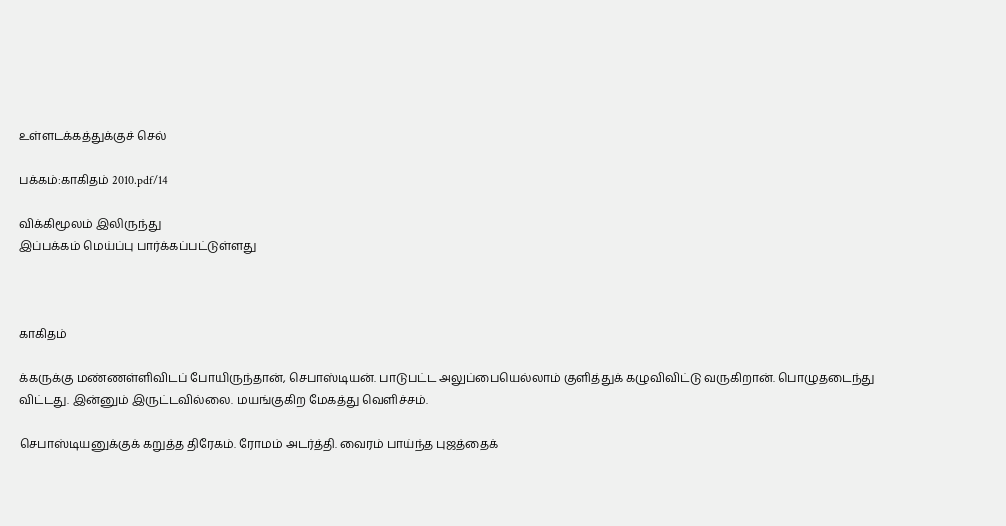உள்ளடக்கத்துக்குச் செல்

பக்கம்:காகிதம் 2010.pdf/14

விக்கிமூலம் இலிருந்து
இப்பக்கம் மெய்ப்பு பார்க்கப்பட்டுள்ளது



காகிதம்

க்கருக்கு மண்ணள்ளிவிடப் போயிருந்தான், செபாஸ்டியன். பாடுபட்ட அலுப்பையெல்லாம் குளித்துக் கழுவிவிட்டு வருகிறான். பொழுதடைந்து விட்டது. இன்னும் இருட்டவில்லை. மயங்குகிற மேகத்து வெளிச்சம்.

செபாஸ்டியனுக்குக் கறுத்த திரேகம். ரோமம் அடர்த்தி. வைரம் பாய்ந்த புஜத்தைக்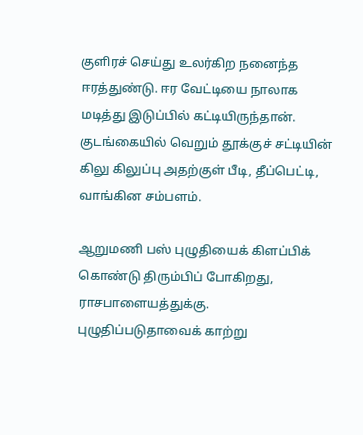குளிரச் செய்து உலர்கிற நனைந்த ஈரத்துண்டு. ஈர வேட்டியை நாலாக மடித்து இடுப்பில் கட்டியிருந்தான். குடங்கையில் வெறும் தூக்குச் சட்டியின் கிலு கிலுப்பு அதற்குள் பீடி, தீப்பெட்டி, வாங்கின சம்பளம்.

ஆறுமணி பஸ் புழுதியைக் கிளப்பிக் கொண்டு திரும்பிப் போகிறது, ராசபாளையத்துக்கு. புழுதிப்படுதாவைக் காற்று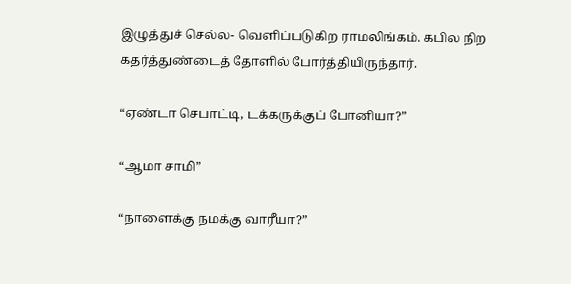இழுத்துச் செல்ல- வெளிப்படுகிற ராமலிங்கம். கபில நிற கதர்த்துண்டைத் தோளில் போர்த்தியிருந்தார்.

“ஏண்டா செபாட்டி, டக்கருக்குப் போனியா?”

“ஆமா சாமி”

“நாளைக்கு நமக்கு வாரீயா?”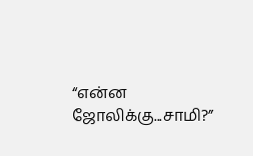“என்ன ஜோலிக்கு...சாமி?”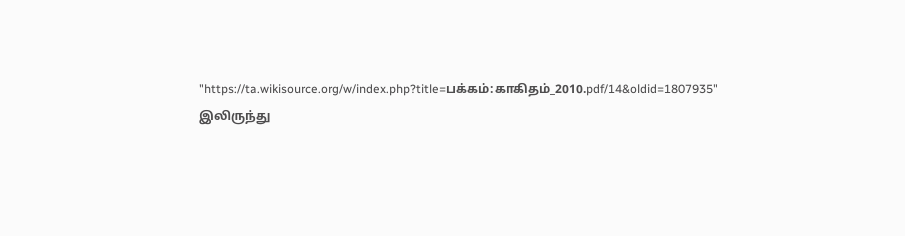"https://ta.wikisource.org/w/index.php?title=பக்கம்:காகிதம்_2010.pdf/14&oldid=1807935" இலிருந்து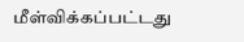மீள்விக்கப்பட்டது